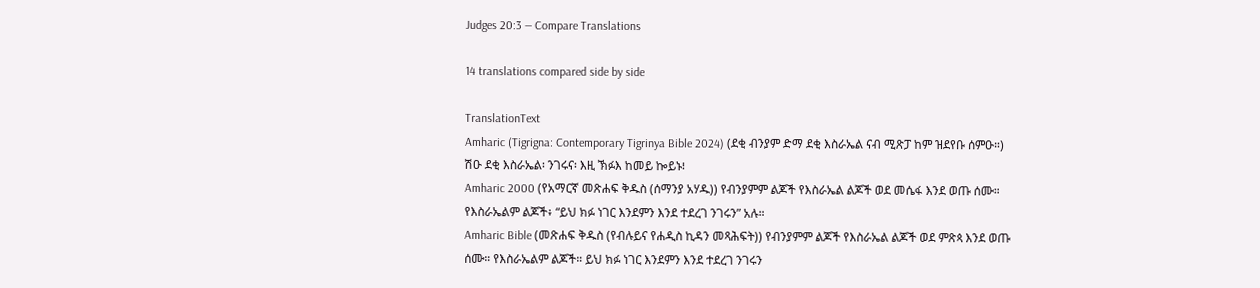Judges 20:3 — Compare Translations

14 translations compared side by side

TranslationText
Amharic (Tigrigna: Contemporary Tigrinya Bible 2024) (ደቂ ብንያም ድማ ደቂ እስራኤል ናብ ሚጽፓ ከም ዝደየቡ ሰምዑ።) ሽዑ ደቂ እስራኤል፡ ንገሩና፡ እዚ ኽፉእ ከመይ ኰይኑ፧
Amharic 2000 (የአማርኛ መጽሐፍ ቅዱስ (ሰማንያ አሃዱ)) የብንያምም ልጆች የእስራኤል ልጆች ወደ መሴፋ እንደ ወጡ ሰሙ። የእስራኤልም ልጆች፥ “ይህ ክፉ ነገር እንደምን እንደ ተደረገ ንገሩን” አሉ።
Amharic Bible (መጽሐፍ ቅዱስ (የብሉይና የሐዲስ ኪዳን መጻሕፍት)) የብንያምም ልጆች የእስራኤል ልጆች ወደ ምጽጳ እንደ ወጡ ሰሙ። የእስራኤልም ልጆች። ይህ ክፉ ነገር እንደምን እንደ ተደረገ ንገሩን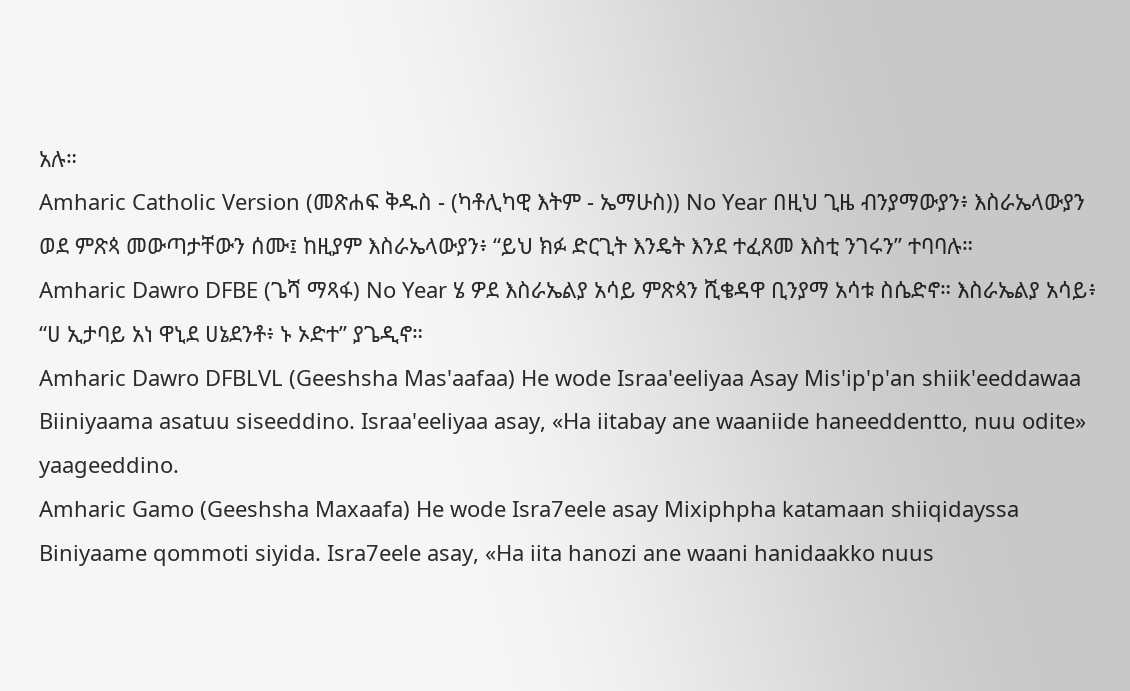አሉ።
Amharic Catholic Version (መጽሐፍ ቅዱስ - (ካቶሊካዊ እትም - ኤማሁስ)) No Year በዚህ ጊዜ ብንያማውያን፥ እስራኤላውያን ወደ ምጽጳ መውጣታቸውን ሰሙ፤ ከዚያም እስራኤላውያን፥ “ይህ ክፉ ድርጊት እንዴት እንደ ተፈጸመ እስቲ ንገሩን” ተባባሉ።
Amharic Dawro DFBE (ጌሻ ማጻፋ) No Year ሄ ዎደ እስራኤልያ አሳይ ምጽጳን ሺቄዳዋ ቢንያማ አሳቱ ስሴድኖ። እስራኤልያ አሳይ፥ “ሀ ኢታባይ አነ ዋኒደ ሀኔደንቶ፥ ኑ ኦድተ” ያጌዲኖ።
Amharic Dawro DFBLVL (Geeshsha Mas'aafaa) He wode Israa'eeliyaa Asay Mis'ip'p'an shiik'eeddawaa Biiniyaama asatuu siseeddino. Israa'eeliyaa asay, «Ha iitabay ane waaniide haneeddentto, nuu odite» yaageeddino.
Amharic Gamo (Geeshsha Maxaafa) He wode Isra7eele asay Mixiphpha katamaan shiiqidayssa Biniyaame qommoti siyida. Isra7eele asay, «Ha iita hanozi ane waani hanidaakko nuus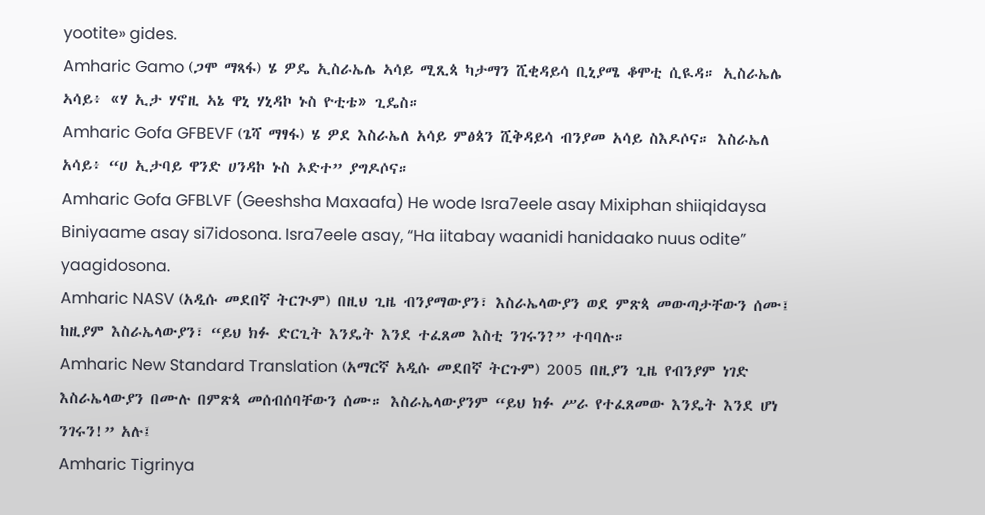yootite» gides.
Amharic Gamo (ጋሞ ማጻፋ) ሄ ዎዴ ኢስራኤሌ ኣሳይ ሚጺጳ ካታማን ሺቂዳይሳ ቢኒያሜ ቆሞቲ ሲዪዳ። ኢስራኤሌ ኣሳይ፥ «ሃ ኢታ ሃኖዚ ኣኔ ዋኒ ሃኒዳኮ ኑስ ዮቲቴ» ጊዴስ።
Amharic Gofa GFBEVF (ጌሻ ማፃፋ) ሄ ዎደ እስራኤለ አሳይ ምፅጳን ሺቅዳይሳ ብንያመ አሳይ ስእዶሶና። እስራኤለ አሳይ፥ “ሀ ኢታባይ ዋንድ ሀንዳኮ ኑስ ኦድተ” ያግዶሶና።
Amharic Gofa GFBLVF (Geeshsha Maxaafa) He wode Isra7eele asay Mixiphan shiiqidaysa Biniyaame asay si7idosona. Isra7eele asay, “Ha iitabay waanidi hanidaako nuus odite” yaagidosona.
Amharic NASV (አዲሱ መደበኛ ትርጒም) በዚህ ጊዜ ብንያማውያን፣ እስራኤላውያን ወደ ምጽጳ መውጣታቸውን ሰሙ፤ ከዚያም እስራኤላውያን፣ “ይህ ክፉ ድርጊት እንዴት እንደ ተፈጸመ እስቲ ንገሩን?” ተባባሉ።
Amharic New Standard Translation (አማርኛ አዲሱ መደበኛ ትርጉም) 2005 በዚያን ጊዜ የብንያም ነገድ እስራኤላውያን በሙሉ በምጽጳ መሰብሰባቸውን ሰሙ። እስራኤላውያንም “ይህ ክፉ ሥራ የተፈጸመው እንዴት እንደ ሆነ ንገሩን!” አሉ፤
Amharic Tigrinya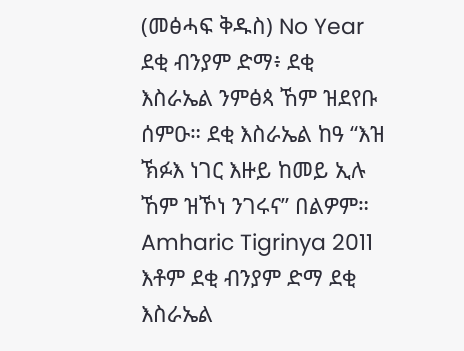(መፅሓፍ ቅዱስ) No Year ደቂ ብንያም ድማ፥ ደቂ እስራኤል ንምፅጳ ኸም ዝደየቡ ሰምዑ። ደቂ እስራኤል ከዓ “እዝ ኽፉእ ነገር እዙይ ከመይ ኢሉ ኸም ዝኾነ ንገሩና” በልዎም።
Amharic Tigrinya 2011 እቶም ደቂ ብንያም ድማ ደቂ እስራኤል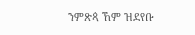ንምጽጳ ኸም ዝደየቡ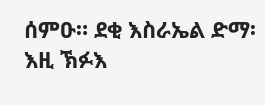ሰምዑ። ደቂ እስራኤል ድማ፡ እዚ ኽፉእ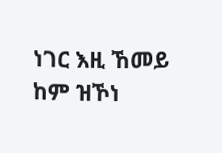ነገር እዚ ኸመይ ከም ዝኾነ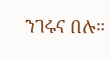ንገሩና በሉ።